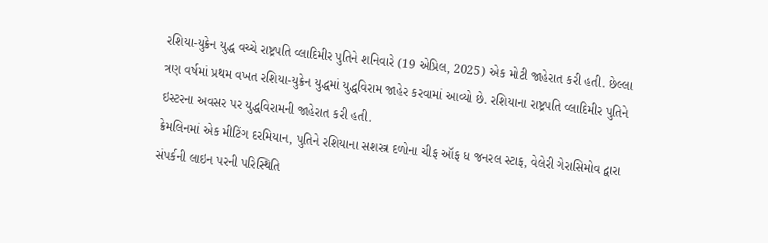રશિયા-યુક્રેન યુદ્ધ વચ્ચે રાષ્ટ્રપતિ વ્લાદિમીર પુતિને શનિવારે (19 એપ્રિલ, 2025) એક મોટી જાહેરાત કરી હતી. છેલ્લા ત્રણ વર્ષમાં પ્રથમ વખત રશિયા-યુક્રેન યુદ્ધમાં યુદ્ધવિરામ જાહેર કરવામાં આવ્યો છે. રશિયાના રાષ્ટ્રપતિ વ્લાદિમીર પુતિને ઇસ્ટરના અવસર પર યુદ્ધવિરામની જાહેરાત કરી હતી.
ક્રેમલિનમાં એક મીટિંગ દરમિયાન, પુતિને રશિયાના સશસ્ત્ર દળોના ચીફ ઑફ ધ જનરલ સ્ટાફ, વેલેરી ગેરાસિમોવ દ્વારા સંપર્કની લાઇન પરની પરિસ્થિતિ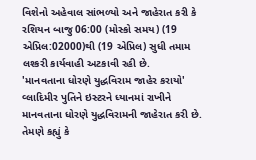વિશેનો અહેવાલ સાંભળ્યો અને જાહેરાત કરી કે રશિયન બાજુ 06:00 (મોસ્કો સમય) (19 એપ્રિલ:02000)થી (19 એપ્રિલ) સુધી તમામ લશ્કરી કાર્યવાહી અટકાવી રહી છે.
'માનવતાના ધોરણે યુદ્ધવિરામ જાહેર કરાયો'
વ્લાદિમીર પુતિને ઇસ્ટરને ધ્યાનમાં રાખીને માનવતાના ધોરણે યુદ્ધવિરામની જાહેરાત કરી છે. તેમણે કહ્યું કે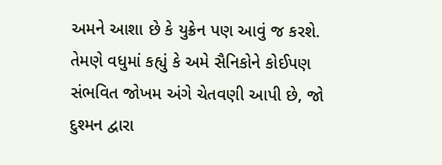અમને આશા છે કે યુક્રેન પણ આવું જ કરશે. તેમણે વધુમાં કહ્યું કે અમે સૈનિકોને કોઈપણ સંભવિત જોખમ અંગે ચેતવણી આપી છે, જો દુશ્મન દ્વારા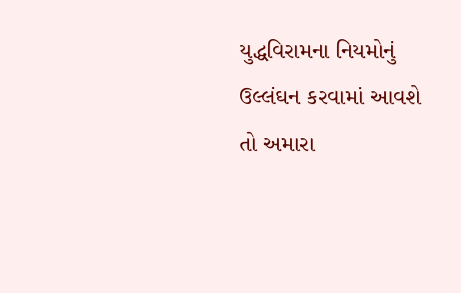યુદ્ધવિરામના નિયમોનું ઉલ્લંઘન કરવામાં આવશે તો અમારા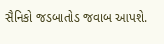સૈનિકો જડબાતોડ જવાબ આપશે.